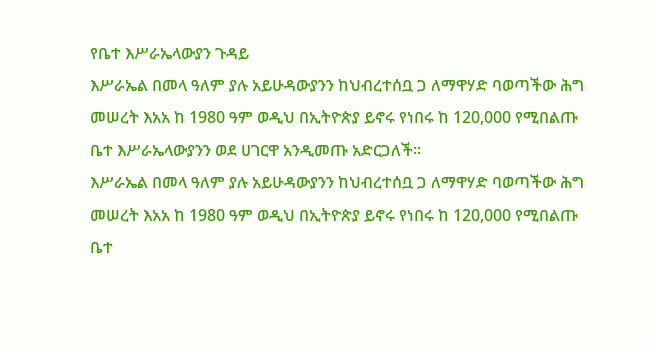የቤተ እሥራኤላውያን ጉዳይ
እሥራኤል በመላ ዓለም ያሉ አይሁዳውያንን ከህብረተሰቧ ጋ ለማዋሃድ ባወጣችው ሕግ መሠረት እአአ ከ 1980 ዓም ወዲህ በኢትዮጵያ ይኖሩ የነበሩ ከ 120,000 የሚበልጡ ቤተ እሥራኤላውያንን ወደ ሀገርዋ አንዲመጡ አድርጋለች።
እሥራኤል በመላ ዓለም ያሉ አይሁዳውያንን ከህብረተሰቧ ጋ ለማዋሃድ ባወጣችው ሕግ መሠረት እአአ ከ 1980 ዓም ወዲህ በኢትዮጵያ ይኖሩ የነበሩ ከ 120,000 የሚበልጡ ቤተ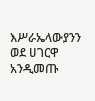እሥራኤላውያንን ወደ ሀገርዋ አንዲመጡ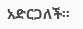አድርጋለች።